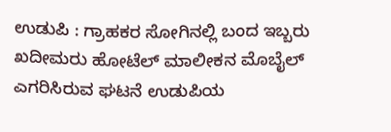ಉಡುಪಿ : ಗ್ರಾಹಕರ ಸೋಗಿನಲ್ಲಿ ಬಂದ ಇಬ್ಬರು ಖದೀಮರು ಹೋಟೆಲ್ ಮಾಲೀಕನ ಮೊಬೈಲ್ ಎಗರಿಸಿರುವ ಘಟನೆ ಉಡುಪಿಯ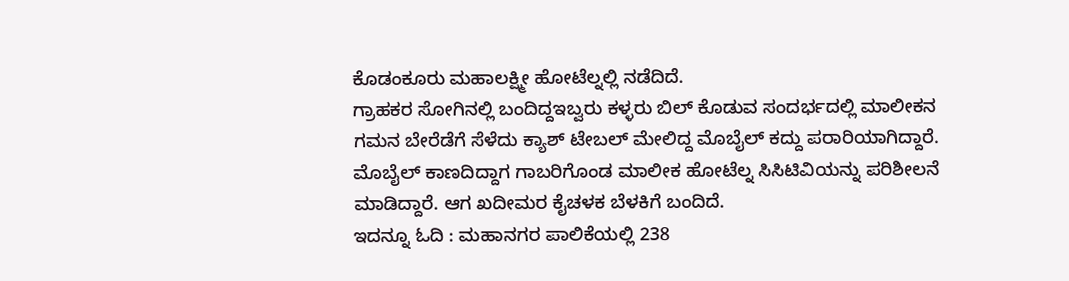ಕೊಡಂಕೂರು ಮಹಾಲಕ್ಷ್ಮೀ ಹೋಟೆಲ್ನಲ್ಲಿ ನಡೆದಿದೆ.
ಗ್ರಾಹಕರ ಸೋಗಿನಲ್ಲಿ ಬಂದಿದ್ದಇಬ್ವರು ಕಳ್ಳರು ಬಿಲ್ ಕೊಡುವ ಸಂದರ್ಭದಲ್ಲಿ ಮಾಲೀಕನ ಗಮನ ಬೇರೆಡೆಗೆ ಸೆಳೆದು ಕ್ಯಾಶ್ ಟೇಬಲ್ ಮೇಲಿದ್ದ ಮೊಬೈಲ್ ಕದ್ದು ಪರಾರಿಯಾಗಿದ್ದಾರೆ.
ಮೊಬೈಲ್ ಕಾಣದಿದ್ದಾಗ ಗಾಬರಿಗೊಂಡ ಮಾಲೀಕ ಹೋಟೆಲ್ನ ಸಿಸಿಟಿವಿಯನ್ನು ಪರಿಶೀಲನೆ ಮಾಡಿದ್ದಾರೆ. ಆಗ ಖದೀಮರ ಕೈಚಳಕ ಬೆಳಕಿಗೆ ಬಂದಿದೆ.
ಇದನ್ನೂ ಓದಿ : ಮಹಾನಗರ ಪಾಲಿಕೆಯಲ್ಲಿ 238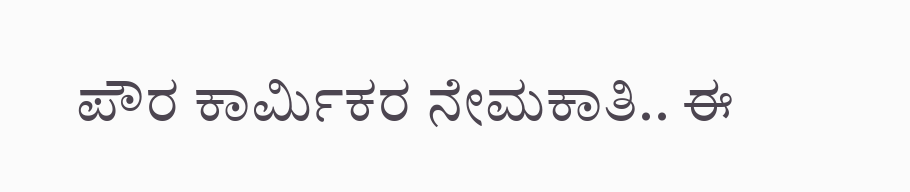ಪೌರ ಕಾರ್ಮಿಕರ ನೇಮಕಾತಿ.. ಈ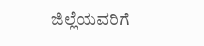ಜಿಲ್ಲೆಯವರಿಗೆ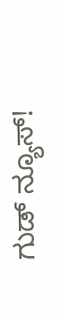ಗುಡ್ ನ್ಯೂಸ್!